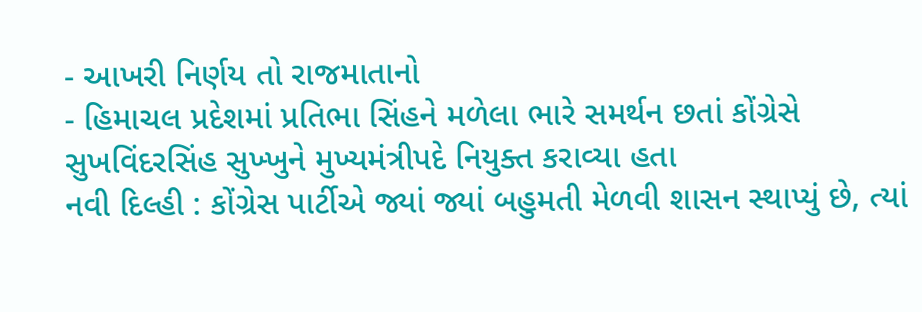- આખરી નિર્ણય તો રાજમાતાનો
- હિમાચલ પ્રદેશમાં પ્રતિભા સિંહને મળેલા ભારે સમર્થન છતાં કોંગ્રેસે સુખવિંદરસિંહ સુખ્ખુને મુખ્યમંત્રીપદે નિયુક્ત કરાવ્યા હતા
નવી દિલ્હી : કોંગ્રેસ પાર્ટીએ જ્યાં જ્યાં બહુમતી મેળવી શાસન સ્થાપ્યું છે, ત્યાં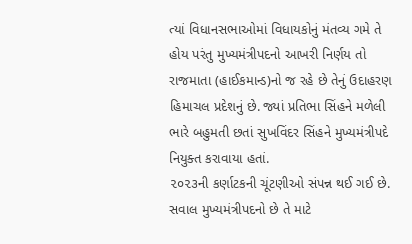ત્યાં વિધાનસભાઓમાં વિધાયકોનું મંતવ્ય ગમે તે હોય પરંતુ મુખ્યમંત્રીપદનો આખરી નિર્ણય તો રાજમાતા (હાઈકમાન્ડ)નો જ રહે છે તેનું ઉદાહરણ હિમાચલ પ્રદેશનું છે. જ્યાં પ્રતિભા સિંહને મળેલી ભારે બહુમતી છતાં સુખવિંદર સિંહને મુખ્યમંત્રીપદે નિયુક્ત કરાવાયા હતાં.
૨૦૨૩ની કર્ણાટકની ચૂંટણીઓ સંપન્ન થઈ ગઈ છે. સવાલ મુખ્યમંત્રીપદનો છે તે માટે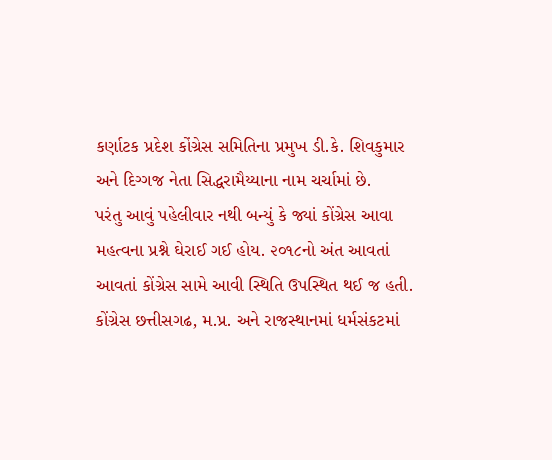કર્ણાટક પ્રદેશ કોંગ્રેસ સમિતિના પ્રમુખ ડી.કે. શિવકુમાર અને દિગ્ગજ નેતા સિદ્ધરામૈય્યાના નામ ચર્ચામાં છે.
પરંતુ આવું પહેલીવાર નથી બન્યું કે જ્યાં કોંગ્રેસ આવા મહત્વના પ્રશ્ને ઘેરાઈ ગઈ હોય. ૨૦૧૮નો અંત આવતાં આવતાં કોંગ્રેસ સામે આવી સ્થિતિ ઉપસ્થિત થઈ જ હતી. કોંગ્રેસ છત્તીસગઢ, મ.પ્ર. અને રાજસ્થાનમાં ધર્મસંકટમાં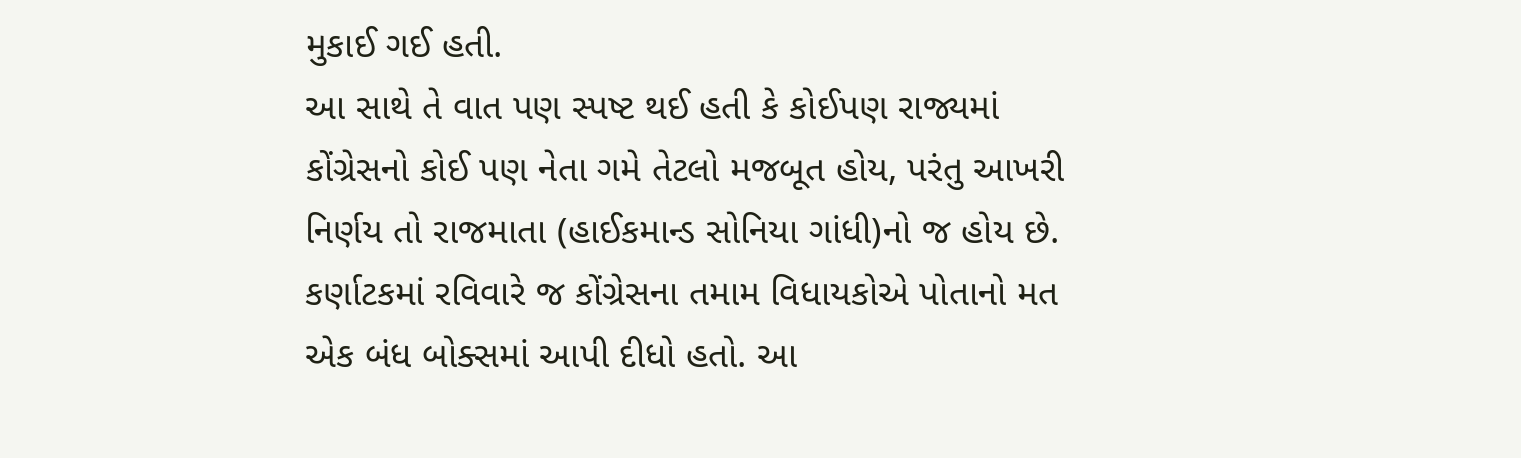મુકાઈ ગઈ હતી.
આ સાથે તે વાત પણ સ્પષ્ટ થઈ હતી કે કોઈપણ રાજ્યમાં કોંગ્રેસનો કોઈ પણ નેતા ગમે તેટલો મજબૂત હોય, પરંતુ આખરી નિર્ણય તો રાજમાતા (હાઈકમાન્ડ સોનિયા ગાંધી)નો જ હોય છે.
કર્ણાટકમાં રવિવારે જ કોંગ્રેસના તમામ વિધાયકોએ પોતાનો મત એક બંધ બોક્સમાં આપી દીધો હતો. આ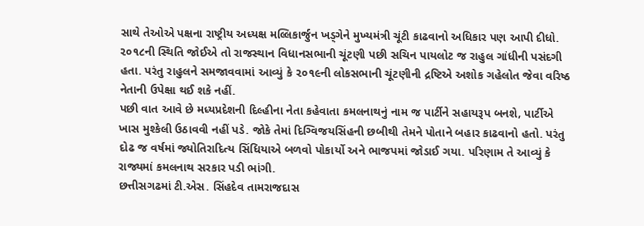સાથે તેઓએ પક્ષના રાષ્ટ્રીય અધ્યક્ષ મલ્લિકાર્જુન ખડ્ગેને મુખ્યમંત્રી ચૂંટી કાઢવાનો અધિકાર પણ આપી દીધો.
૨૦૧૮ની સ્થિતિ જોઈએ તો રાજસ્થાન વિધાનસભાની ચૂંટણી પછી સચિન પાયલોટ જ રાહુલ ગાંધીની પસંદગી હતા. પરંતુ રાહુલને સમજાવવામાં આવ્યું કે ૨૦૧૯ની લોકસભાની ચૂંટણીની દ્રષ્ટિએ અશોક ગહેલોત જેવા વરિષ્ઠ નેતાની ઉપેક્ષા થઈ શકે નહીં.
પછી વાત આવે છે મધ્યપ્રદેશની દિલ્હીના નેતા કહેવાતા કમલનાથનું નામ જ પાર્ટીને સહાયરૂપ બનશે, પાર્ટીએ ખાસ મુશ્કેલી ઉઠાવવી નહીં પડે. જોકે તેમાં દિગ્વિજયસિંહની છબીથી તેમને પોતાને બહાર કાઢવાનો હતો. પરંતુ દોઢ જ વર્ષમાં જ્યોતિરાદિત્ય સિંધિયાએ બળવો પોકાર્યો અને ભાજપમાં જોડાઈ ગયા. પરિણામ તે આવ્યું કે રાજ્યમાં કમલનાથ સરકાર પડી ભાંગી.
છત્તીસગઢમાં ટી.એસ. સિંહદેવ તામરાજદાસ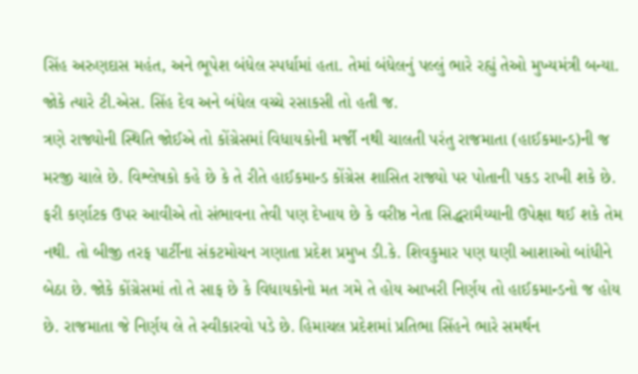સિંહ અરુણદાસ મહંત, અને ભૂપેશ બંધેલ સ્પર્ધામાં હતા. તેમાં બંધેલનું પલ્લું ભારે રહ્યું તેઓ મુખ્યમંત્રી બન્યા. જોકે ત્યારે ટી.એસ. સિંહ દેવ અને બંધેલ વચ્ચે રસાકસી તો હતી જ.
ત્રણે રાજ્યોની સ્થિતિ જોઈએ તો કોંગ્રેસમાં વિધાયકોની મર્જી નથી ચાલતી પરંતુ રાજમાતા (હાઈકમાન્ડ)ની જ મરજી ચાલે છે. વિશ્લેષકો કહે છે કે તે રીતે હાઈકમાન્ડ કોંગ્રેસ શાસિત રાજ્યો પર પોતાની પકડ રાખી શકે છે.
ફરી કર્ણાટક ઉપર આવીએ તો સંભાવના તેવી પણ દેખાય છે કે વરીષ્ઠ નેતા સિદ્ધરામૈય્યાની ઉપેક્ષા થઈ શકે તેમ નથી. તો બીજી તરફ પાર્ટીના સંકટમોચન ગણાતા પ્રદેશ પ્રમુખ ડી.કે. શિવકુમાર પણ ઘણી આશાઓ બાંધીને બેઠા છે. જોકે કોંગ્રેસમાં તો તે સાફ છે કે વિધાયકોનો મત ગમે તે હોય આખરી નિર્ણય તો હાઈકમાન્ડનો જ હોય છે. રાજમાતા જે નિર્ણય લે તે સ્વીકારવો પડે છે. હિમાચલ પ્રદેશમાં પ્રતિભા સિંહને ભારે સમર્થન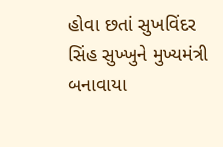હોવા છતાં સુખવિંદર સિંહ સુખ્ખુને મુખ્યમંત્રી બનાવાયા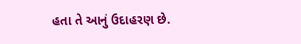હતા તે આનું ઉદાહરણ છે.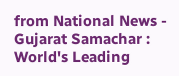from National News - Gujarat Samachar : World's Leading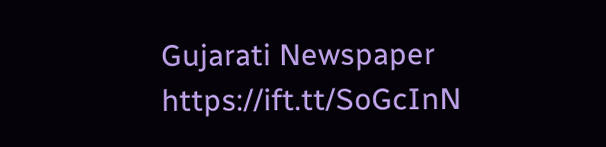Gujarati Newspaper https://ift.tt/SoGcInN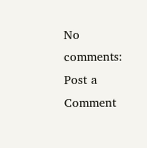No comments:
Post a Comment